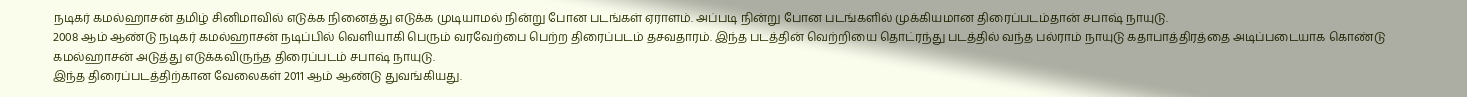நடிகர் கமல்ஹாசன் தமிழ் சினிமாவில் எடுக்க நினைத்து எடுக்க முடியாமல் நின்று போன படங்கள் ஏராளம். அப்படி நின்று போன படங்களில் முக்கியமான திரைப்படம்தான் சபாஷ் நாயுடு.
2008 ஆம் ஆண்டு நடிகர் கமல்ஹாசன் நடிப்பில் வெளியாகி பெரும் வரவேற்பை பெற்ற திரைப்படம் தசவதாரம். இந்த படத்தின் வெற்றியை தொட்ரந்து படத்தில் வந்த பல்ராம் நாயுடு கதாபாத்திரத்தை அடிப்படையாக கொண்டு கமல்ஹாசன் அடுத்து எடுக்கவிருந்த திரைப்படம் சபாஷ் நாயுடு.
இந்த திரைப்படத்திற்கான வேலைகள் 2011 ஆம் ஆண்டு துவங்கியது.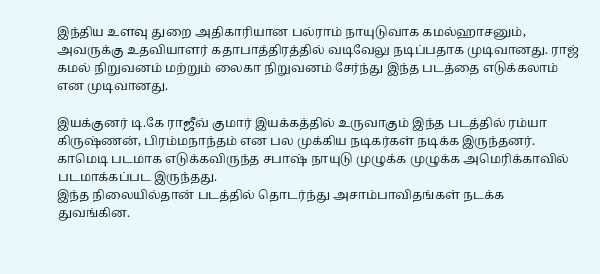இந்திய உளவு துறை அதிகாரியான பல்ராம் நாயுடுவாக கமல்ஹாசனும், அவருக்கு உதவியாளர் கதாபாத்திரத்தில் வடிவேலு நடிப்பதாக முடிவானது. ராஜ் கமல் நிறுவனம் மற்றும் லைகா நிறுவனம் சேர்ந்து இந்த படத்தை எடுக்கலாம் என முடிவானது.

இயக்குனர் டி.கே ராஜீவ் குமார் இயக்கத்தில் உருவாகும் இந்த படத்தில் ரம்யா கிருஷ்ணன், பிரம்மநாந்தம் என பல முக்கிய நடிகர்கள் நடிக்க இருந்தனர். காமெடி படமாக எடுக்கவிருந்த சபாஷ் நாயுடு முழுக்க முழுக்க அமெரிக்காவில் படமாக்கப்பட இருந்தது.
இந்த நிலையில்தான் படத்தில் தொடர்ந்து அசாம்பாவிதங்கள் நடக்க துவங்கின.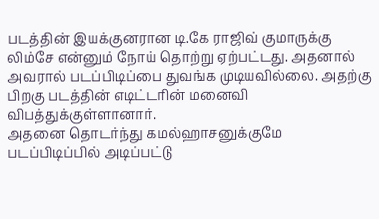படத்தின் இயக்குனரான டி.கே ராஜிவ் குமாருக்கு லிம்சே என்னும் நோய் தொற்று ஏற்பட்டது. அதனால் அவரால் படப்பிடிப்பை துவங்க முடியவில்லை. அதற்கு பிறகு படத்தின் எடிட்டரின் மனைவி விபத்துக்குள்ளானார்.
அதனை தொடர்ந்து கமல்ஹாசனுக்குமே படப்பிடிப்பில் அடிப்பட்டு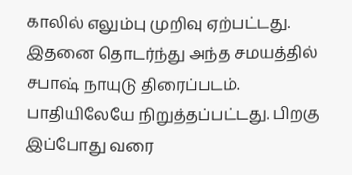காலில் எலும்பு முறிவு ஏற்பட்டது. இதனை தொடர்ந்து அந்த சமயத்தில் சபாஷ் நாயுடு திரைப்படம். பாதியிலேயே நிறுத்தப்பட்டது. பிறகு இப்போது வரை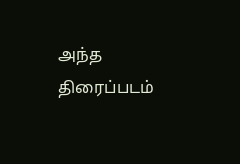அந்த திரைப்படம்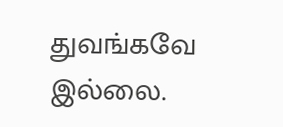துவங்கவே இல்லை.